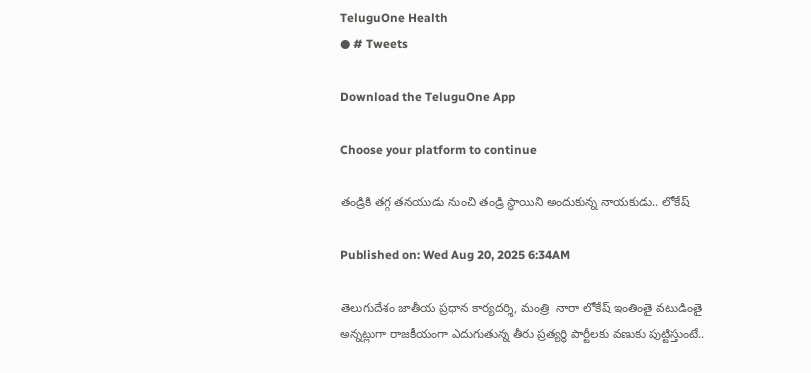TeluguOne Health
● # Tweets

Download the TeluguOne App

Choose your platform to continue

తండ్రికి తగ్గ తనయుడు నుంచి తండ్రి స్థాయిని అందుకున్న నాయకుడు.. లోకేష్

Published on: Wed Aug 20, 2025 6:34AM

తెలుగుదేశం జాతీయ ప్రధాన కార్యదర్శి, మంత్రి  నారా లోకేష్ ఇంతింతై వటుడింతై అన్నట్లుగా రాజకీయంగా ఎదుగుతున్న తీరు ప్రత్యర్థి పార్టీలకు వణుకు పుట్టిస్తుంటే..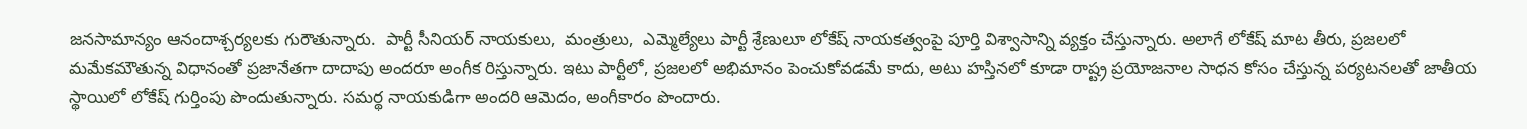జనసామాన్యం ఆనందాశ్చర్యలకు గురౌతున్నారు.  పార్టీ సీనియర్ నాయకులు,  మంత్రులు,  ఎమ్మెల్యేలు పార్టీ శ్రేణులూ లోకేష్ నాయకత్వంపై పూర్తి విశ్వాసాన్ని వ్యక్తం చేస్తున్నారు. అలాగే లోకేష్ మాట తీరు, ప్రజలలో మమేకమౌతున్న విధానంతో ప్రజానేతగా దాదాపు అందరూ అంగీక రిస్తున్నారు. ఇటు పార్టీలో, ప్రజలలో అభిమానం పెంచుకోవడమే కాదు, అటు హస్తినలో కూడా రాష్ట్ర ప్రయోజనాల సాధన కోసం చేస్తున్న పర్యటనలతో జాతీయ స్థాయిలో లోకేష్ గుర్తింపు పొందుతున్నారు. సమర్థ నాయకుడిగా అందరి ఆమెదం, అంగీకారం పొందారు.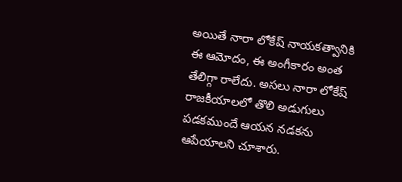అయితే నారా లోకేష్ నాయకత్వానికి ఈ ఆమోదం, ఈ అంగీకారం అంత తేలిగ్గా రాలేదు. అసలు నారా లోకేష్ రాజకీయాలలో తొలి అడుగులు పడకముందే ఆయన నడకను ఆపేయాలని చూశారు.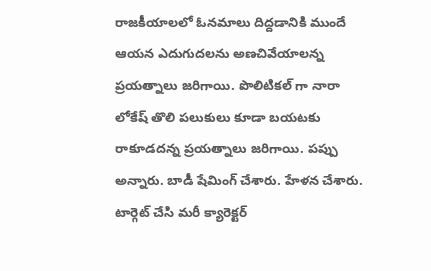రాజకీయాలలో ఓనమాలు దిద్దడానికి ముందే ఆయన ఎదుగుదలను అణచివేయాలన్న ప్రయత్నాలు జరిగాయి. పొలిటికల్ గా నారా లోకేష్ తొలి పలుకులు కూడా బయటకు రాకూడదన్న ప్రయత్నాలు జరిగాయి. పప్పు అన్నారు. బాడీ షేమింగ్ చేశారు. హేళన చేశారు. టార్గెట్ చేసి మరీ క్యారెక్టర్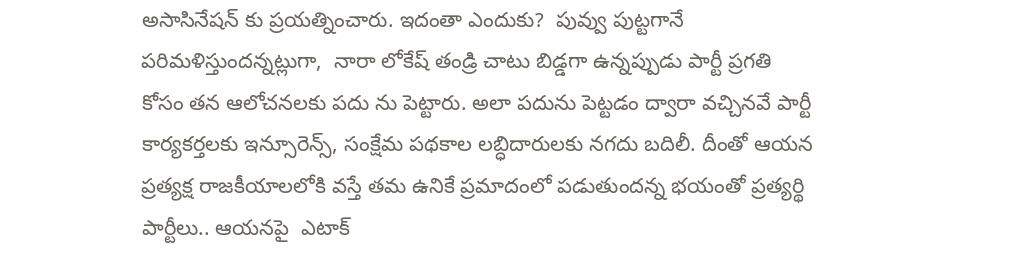అసాసినేషన్ కు ప్రయత్నించారు. ఇదంతా ఎందుకు?  పువ్వు పుట్టగానే పరిమళిస్తుందన్నట్లుగా,  నారా లోకేష్ తండ్రి చాటు బిడ్డగా ఉన్నప్పుడు పార్టీ ప్రగతి కోసం తన ఆలోచనలకు పదు ను పెట్టారు. అలా పదును పెట్టడం ద్వారా వచ్చినవే పార్టీ కార్యకర్తలకు ఇన్సూరెన్స్, సంక్షేమ పథకాల లబ్ధిదారులకు నగదు బదిలీ. దీంతో ఆయన ప్రత్యక్ష రాజకీయాలలోకి వస్తే తమ ఉనికే ప్రమాదంలో పడుతుందన్న భయంతో ప్రత్యర్థి పార్టీలు.. ఆయనపై  ఎటాక్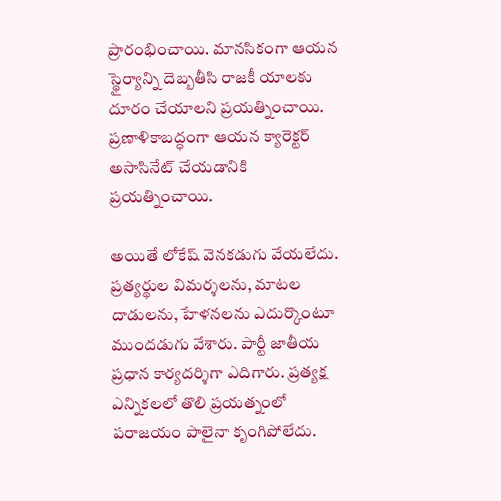ప్రారంభించాయి. మానసికంగా ఆయన స్థైర్యాన్ని దెబ్బతీసి రాజకీ యాలకు దూరం చేయాలని ప్రయత్నించాయి.  ప్రణాళికాబద్ధంగా ఆయన క్యారెక్టర్ అసాసినేట్ చేయడానికి ప్రయత్నించాయి.

అయితే లోకేష్ వెనకడుగు వేయలేదు. ప్రత్యర్థుల విమర్శలను, మాటల దాడులను, హేళనలను ఎదుర్కొంటూ ముందడుగు వేశారు. పార్టీ జాతీయ ప్రధాన కార్యదర్శిగా ఎదిగారు. ప్రత్యక్ష ఎన్నికలలో తొలి ప్రయత్నంలో పరాజయం పాలైనా కృంగిపోలేదు.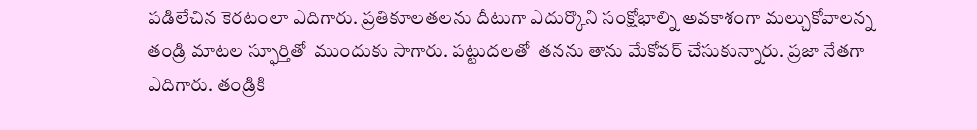పడిలేచిన కెరటంలా ఎదిగారు. ప్రతికూలతలను దీటుగా ఎదుర్కొని సంక్షోభాల్ని అవకాశంగా మల్చుకోవాలన్న తండ్రి మాటల స్ఫూర్తితో  ముందుకు సాగారు. పట్టుదలతో  తనను తాను మేకోవర్ చేసుకున్నారు. ప్రజా నేతగా ఎదిగారు. తండ్రికి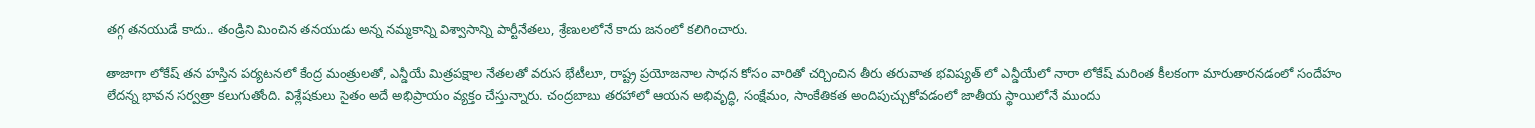తగ్గ తనయుడే కాదు.. తండ్రిని మించిన తనయుడు అన్న నమ్మకాన్ని విశ్వాసాన్ని పార్టీనేతలు, శ్రేణులలోనే కాదు జనంలో కలిగించారు.

తాజాగా లోకేష్ తన హస్తిన పర్యటనలో కేంద్ర మంత్రులతో, ఎన్డీయే మిత్రపక్షాల నేతలతో వరుస భేటీలూ, రాష్ట్ర ప్రయోజనాల సాధన కోసం వారితో చర్చించిన తీరు తరువాత భవిష్యత్ లో ఎన్డీయేలో నారా లోకేష్ మరింత కీలకంగా మారుతారనడంలో సందేహం లేదన్న భావన సర్వత్రా కలుగుతోంది. విశ్లేషకులు సైతం అదే అభిప్రాయం వ్యక్తం చేస్తున్నారు. చంద్రబాబు తరహాలో ఆయన అభివృద్ధి, సంక్షేమం, సాంకేతికత అందిపుచ్చుకోవడంలో జాతీయ స్థాయిలోనే ముందు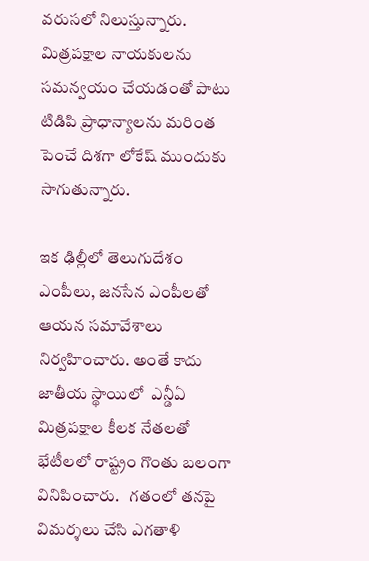వరుసలో నిలుస్తున్నారు.   మిత్రపక్షాల నాయకులను సమన్వయం చేయడంతో పాటు టిడిపి ప్రాధాన్యాలను మరింత పెంచే దిశగా లోకేష్ ముందుకు సాగుతున్నారు.

ఇక ఢిల్లీలో తెలుగుదేశం ఎంపీలు, జనసేన ఎంపీలతో ఆయన సమావేశాలు నిర్వహించారు. అంతే కాదు జాతీయ స్థాయిలో  ఎన్డీఏ మిత్రపక్షాల కీలక నేతలతో భేటీలలో రాష్ట్రం గొంతు బలంగా వినిపించారు.   గతంలో తనపై విమర్శలు చేసి ఎగతాళి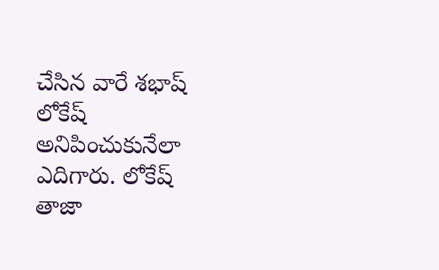చేసిన వారే శభాష్ లోకేష్ అనిపించుకునేలా ఎదిగారు. లోకేష్ తాజా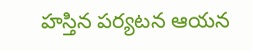హస్తిన పర్యటన ఆయన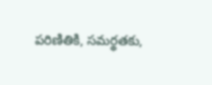పరిణితికి, సమర్థతకు,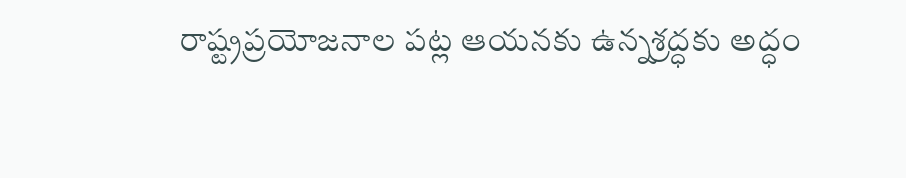రాష్ట్రప్రయోజనాల పట్ల ఆయనకు ఉన్నశ్రద్ధకు అద్ధం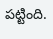పట్టింది.